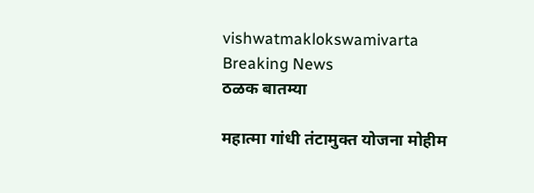vishwatmaklokswamivarta
Breaking News
ठळक बातम्या

महात्मा गांधी तंटामुक्त योजना मोहीम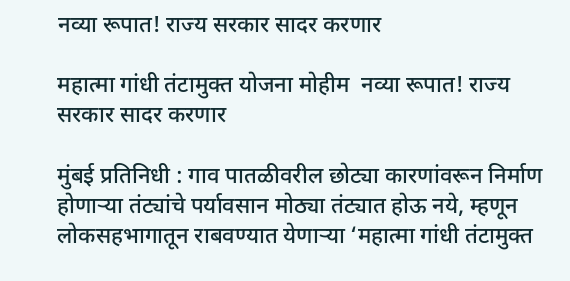नव्या रूपात! राज्य सरकार सादर करणार

महात्मा गांधी तंटामुक्त योजना मोहीम  नव्या रूपात! राज्य सरकार सादर करणार

मुंबई प्रतिनिधी : गाव पातळीवरील छोट्या कारणांवरून निर्माण होणाऱ्या तंट्यांचे पर्यावसान मोठ्या तंट्यात होऊ नये, म्हणून लोकसहभागातून राबवण्यात येणाऱ्या ‘महात्मा गांधी तंटामुक्त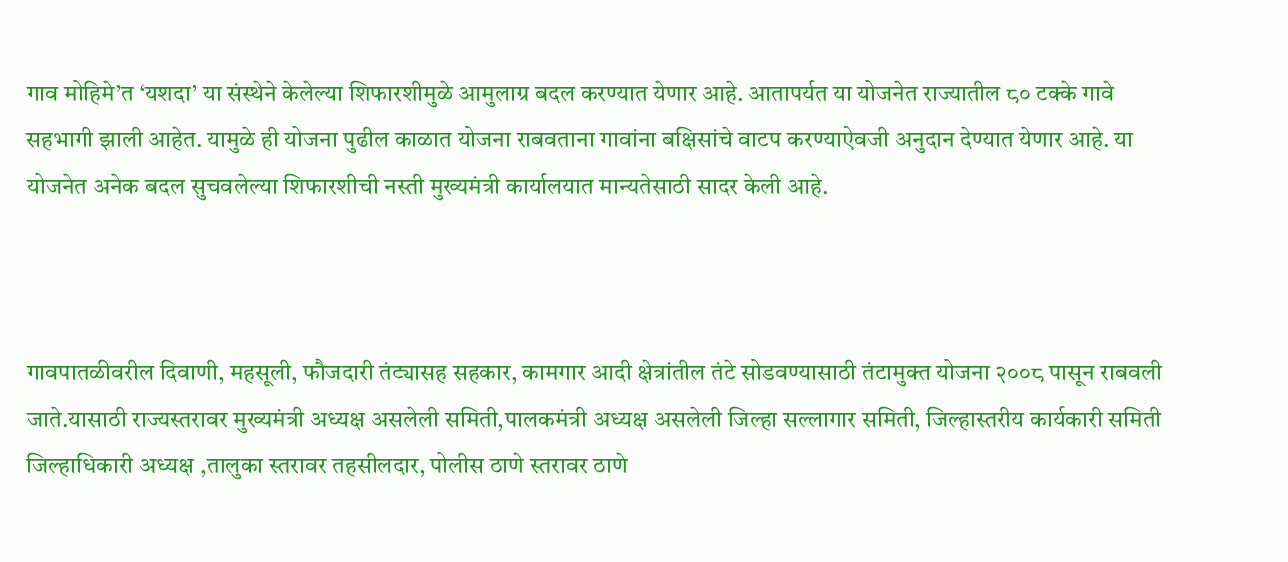गाव मोहिमे’त ‘यशदा’ या संस्थेने केलेल्या शिफारशीमुळे आमुलाग्र बदल करण्यात येणार आहे. आतापर्यत या योजनेत राज्यातील ८० टक्के गावे सहभागी झाली आहेत. यामुळे ही योजना पुढील काळात योजना राबवताना गावांना बक्षिसांचे वाटप करण्याऐवजी अनुदान देण्यात येणार आहे. या योजनेत अनेक बदल सुचवलेल्या शिफारशीची नस्ती मुख्यमंत्री कार्यालयात मान्यतेसाठी सादर केली आहे.



गावपातळीवरील दिवाणी, महसूली, फौजदारी तंट्यासह सहकार, कामगार आदी क्षेत्रांतील तंटे सोडवण्यासाठी तंटामुक्त योजना २००८ पासून राबवली जाते.यासाठी राज्यस्तरावर मुख्यमंत्री अध्यक्ष असलेली समिती,पालकमंत्री अध्यक्ष असलेली जिल्हा सल्लागार समिती, जिल्हास्तरीय कार्यकारी समिती जिल्हाधिकारी अध्यक्ष ,तालुका स्तरावर तहसीलदार, पोलीस ठाणे स्तरावर ठाणे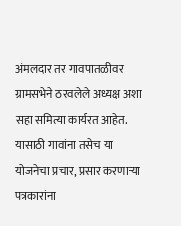अंमलदार तर गावपातळीवर ग्रामसभेने ठरवलेले अध्यक्ष अशा सहा समित्या कार्यरत आहेत. यासाठी गावांना तसेच या योजनेचा प्रचार, प्रसार करणाऱ्या पत्रकारांना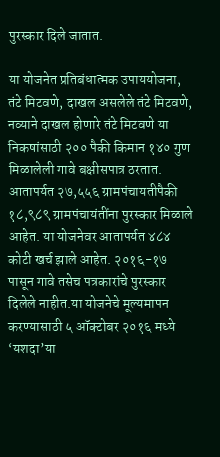पुरस्कार दिले जातात.

या योजनेत प्रतिबंधात्मक उपाययोजना, तंटे मिटवणे, दाखल असलेले तंटे मिटवणे, नव्याने दाखल होणारे तंटे मिटवणे या निकषांसाठी २०० पैकी किमान १४० गुण मिळालेली गावे बक्षीसपात्र ठरतात. आतापर्यत २७,५५६ ग्रामपंचायतीपैकी १८,९८९ ग्रामपंचायंतींना पुरस्कार मिळाले आहेत. या योजनेवर आतापर्यत ४८४ कोटी खर्च झाले आहेत. २०१६-१७ पासून गावे तसेच पत्रकारांचे पुरस्कार दिलेले नाहीत.या योजनेचे मूल्यमापन करण्यासाठी ५ ऑक्टोबर २०१६ मध्ये ‘यशदा’या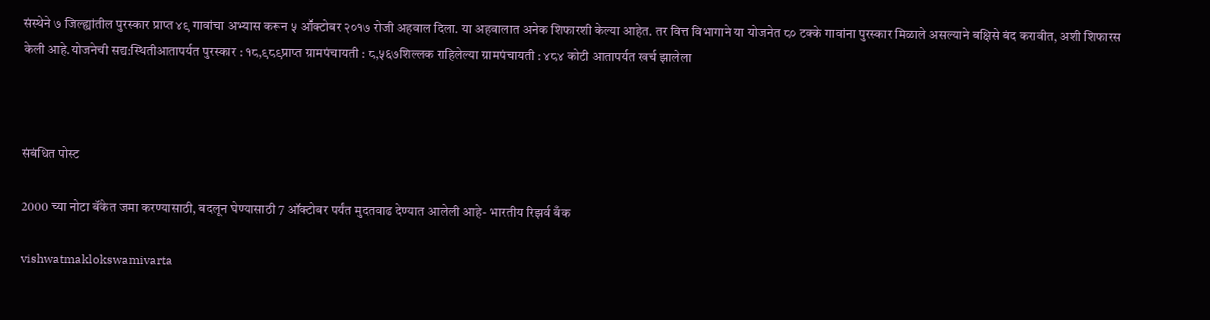संस्थेने ७ जिल्ह्यांतील पुरस्कार प्राप्त ४९ गावांचा अभ्यास करून ५ आॕक्टोबर २०१७ रोजी अहवाल दिला. या अहवालात अनेक शिफारशी केल्या आहेत. तर वित्त विभागाने या योजनेत ८० टक्के गावांना पुरस्कार मिळाले असल्याने बक्षिसे बंद करावीत, अशी शिफारस केली आहे.योजनेची सद्य:स्थितीआतापर्यत पुरस्कार : १८,९८९प्राप्त ग्रामपंचायती : ८,५६७शिल्लक राहिलेल्या ग्रामपंचायती : ४८४ कोटी आतापर्यत खर्च झालेला



संबंधित पोस्ट

2000 च्या नोटा बॅंकेत जमा करण्यासाठी, बदलून घेण्यासाठी 7 ऑक्टोबर पर्यंत मुदतवाढ देण्यात आलेली आहे- भारतीय रिझर्व बँक

vishwatmaklokswamivarta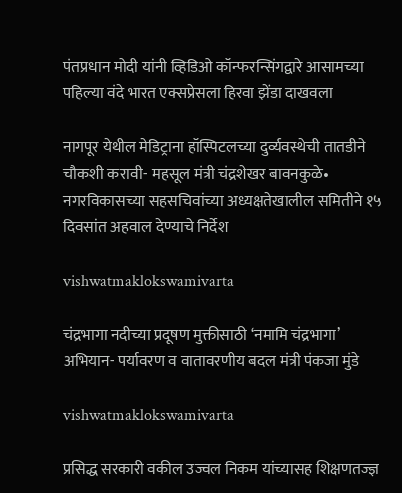पंतप्रधान मोदी यांनी व्हिडिओ कॉन्फरन्सिंगद्वारे आसामच्या पहिल्या वंदे भारत एक्सप्रेसला हिरवा झेंडा दाखवला

नागपूर येथील मेडिट्राना हॉस्पिटलच्या दुर्व्यवस्थेची तातडीने चौकशी करावी- महसूल मंत्री चंद्रशेखर बावनकुळे• नगरविकासच्या सहसचिवांच्या अध्यक्षतेखालील समितीने १५ दिवसांत अहवाल देण्याचे निर्देश

vishwatmaklokswamivarta

चंद्रभागा नदीच्या प्रदूषण मुक्तीसाठी ‘नमामि चंद्रभागा’ अभियान- पर्यावरण व वातावरणीय बदल मंत्री पंकजा मुंडे

vishwatmaklokswamivarta

प्रसिद्ध सरकारी वकील उज्वल निकम यांच्यासह शिक्षणतज्ज्ञ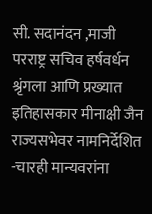सी. सदानंदन ,माजी परराष्ट्र सचिव हर्षवर्धन श्रृंगला आणि प्रख्यात इतिहासकार मीनाक्षी जैन राज्यसभेवर नामनिर्देशित -चारही मान्यवरांना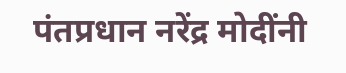पंतप्रधान नरेंद्र मोदींनी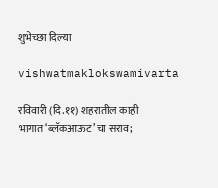शुभेच्छा दिल्या

vishwatmaklokswamivarta

रविवारी (दि.११) शहरातील काही भागात‘ब्लॅकआऊट’चा सराव;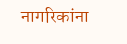नागरिकांना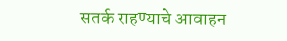सतर्क राहण्याचे आवाहन